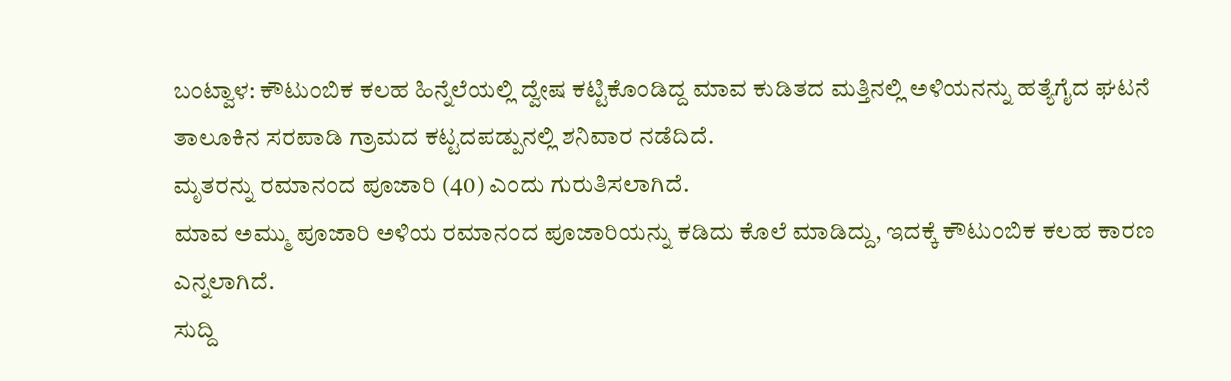ಬಂಟ್ವಾಳ: ಕೌಟುಂಬಿಕ ಕಲಹ ಹಿನ್ನೆಲೆಯಲ್ಲಿ ದ್ವೇಷ ಕಟ್ಟಿಕೊಂಡಿದ್ದ ಮಾವ ಕುಡಿತದ ಮತ್ತಿನಲ್ಲಿ ಅಳಿಯನನ್ನು ಹತ್ಯೆಗೈದ ಘಟನೆ ತಾಲೂಕಿನ ಸರಪಾಡಿ ಗ್ರಾಮದ ಕಟ್ಟದಪಡ್ಪುನಲ್ಲಿ ಶನಿವಾರ ನಡೆದಿದೆ.
ಮೃತರನ್ನು ರಮಾನಂದ ಪೂಜಾರಿ (40) ಎಂದು ಗುರುತಿಸಲಾಗಿದೆ.
ಮಾವ ಅಮ್ಮು ಪೂಜಾರಿ ಅಳಿಯ ರಮಾನಂದ ಪೂಜಾರಿಯನ್ನು ಕಡಿದು ಕೊಲೆ ಮಾಡಿದ್ದು, ಇದಕ್ಕೆ ಕೌಟುಂಬಿಕ ಕಲಹ ಕಾರಣ ಎನ್ನಲಾಗಿದೆ.
ಸುದ್ದಿ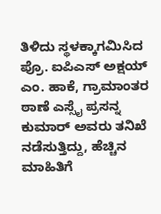ತಿಳಿದು ಸ್ಥಳಕ್ಕಾಗಮಿಸಿದ ಪ್ರೊ. ಐಪಿಎಸ್ ಅಕ್ಷಯ್ ಎಂ. ಹಾಕೆ, ಗ್ರಾಮಾಂತರ ಠಾಣೆ ಎಸ್ಸೈ ಪ್ರಸನ್ನ ಕುಮಾರ್ ಅವರು ತನಿಖೆ ನಡೆಸುತ್ತಿದ್ದು, ಹೆಚ್ಚಿನ ಮಾಹಿತಿಗೆ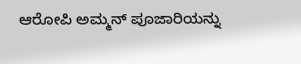ಆರೋಪಿ ಅಮ್ಮನ್ ಪೂಜಾರಿಯನ್ನು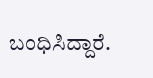ಬಂಧಿಸಿದ್ದಾರೆ.